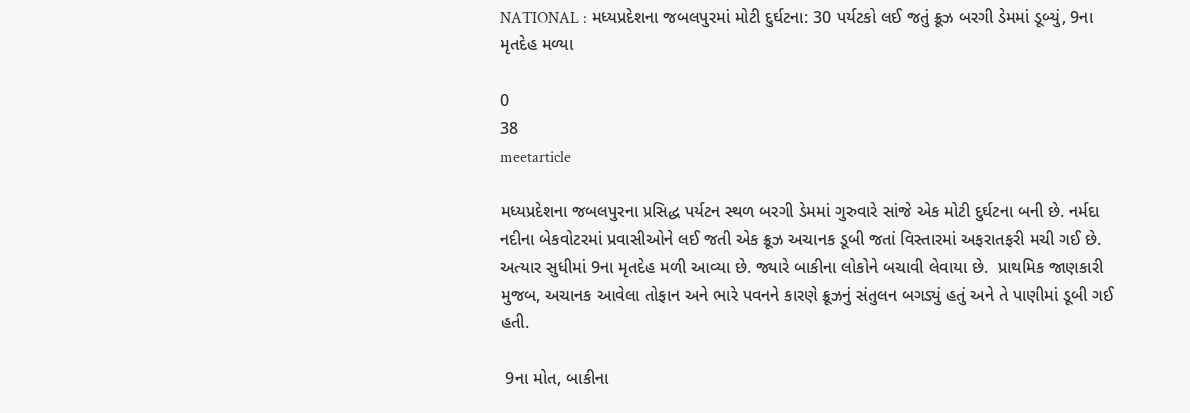NATIONAL : મધ્યપ્રદેશના જબલપુરમાં મોટી દુર્ઘટના: 30 પર્યટકો લઈ જતું ક્રૂઝ બરગી ડેમમાં ડૂબ્યું, 9ના મૃતદેહ મળ્યા

0
38
meetarticle

મધ્યપ્રદેશના જબલપુરના પ્રસિદ્ધ પર્યટન સ્થળ બરગી ડેમમાં ગુરુવારે સાંજે એક મોટી દુર્ઘટના બની છે. નર્મદા નદીના બેકવોટરમાં પ્રવાસીઓને લઈ જતી એક ક્રૂઝ અચાનક ડૂબી જતાં વિસ્તારમાં અફરાતફરી મચી ગઈ છે. અત્યાર સુધીમાં 9ના મૃતદેહ મળી આવ્યા છે. જ્યારે બાકીના લોકોને બચાવી લેવાયા છે.  પ્રાથમિક જાણકારી મુજબ, અચાનક આવેલા તોફાન અને ભારે પવનને કારણે ક્રૂઝનું સંતુલન બગડ્યું હતું અને તે પાણીમાં ડૂબી ગઈ હતી.

 9ના મોત, બાકીના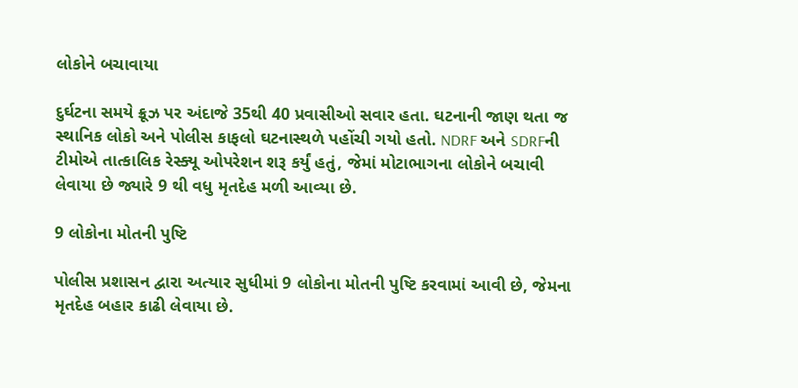લોકોને બચાવાયા

દુર્ઘટના સમયે ક્રૂઝ પર અંદાજે 35થી 40 પ્રવાસીઓ સવાર હતા. ઘટનાની જાણ થતા જ સ્થાનિક લોકો અને પોલીસ કાફલો ઘટનાસ્થળે પહોંચી ગયો હતો. NDRF અને SDRFની ટીમોએ તાત્કાલિક રેસ્ક્યૂ ઓપરેશન શરૂ કર્યું હતું, જેમાં મોટાભાગના લોકોને બચાવી લેવાયા છે જ્યારે 9 થી વધુ મૃતદેહ મળી આવ્યા છે.

9 લોકોના મોતની પુષ્ટિ

પોલીસ પ્રશાસન દ્વારા અત્યાર સુધીમાં 9 લોકોના મોતની પુષ્ટિ કરવામાં આવી છે, જેમના મૃતદેહ બહાર કાઢી લેવાયા છે.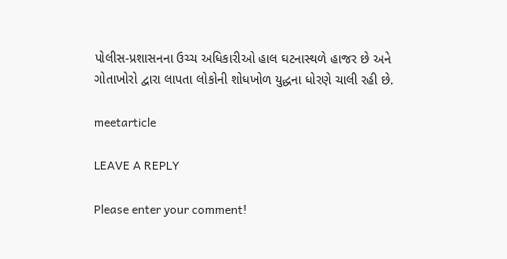પોલીસ-પ્રશાસનના ઉચ્ચ અધિકારીઓ હાલ ઘટનાસ્થળે હાજર છે અને ગોતાખોરો દ્વારા લાપતા લોકોની શોધખોળ યુદ્ધના ધોરણે ચાલી રહી છે.

meetarticle

LEAVE A REPLY

Please enter your comment!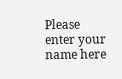Please enter your name here